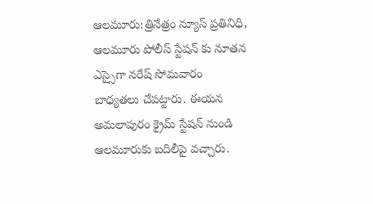ఆలమూరు:త్రినేత్రం న్యూస్ ప్రతినిధి, ఆలమూరు పోలీస్ స్టేషన్ కు నూతన ఎస్సైగా నరేష్ సోమవారం బాధ్యతలు చేపట్టారు. ఈయన అమలాపురం క్రైమ్ స్టేషన్ నుండి ఆలమూరుకు బదిలీపై వచ్చారు.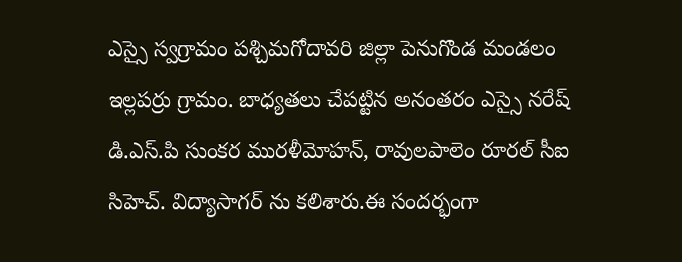ఎస్సై స్వగ్రామం పశ్చిమగోదావరి జిల్లా పెనుగొండ మండలం ఇల్లపర్రు గ్రామం. బాధ్యతలు చేపట్టిన అనంతరం ఎస్సై నరేష్ డి.ఎస్.పి సుంకర మురళీమోహన్, రావులపాలెం రూరల్ సీఐ సిహెచ్. విద్యాసాగర్ ను కలిశారు.ఈ సందర్భంగా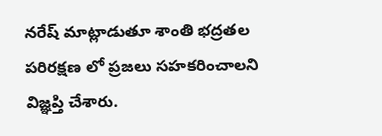నరేష్ మాట్లాడుతూ శాంతి భద్రతల పరిరక్షణ లో ప్రజలు సహకరించాలని విజ్ఞప్తి చేశారు.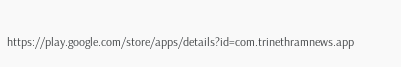https://play.google.com/store/apps/details?id=com.trinethramnews.app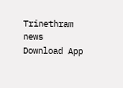Trinethram news
Download App